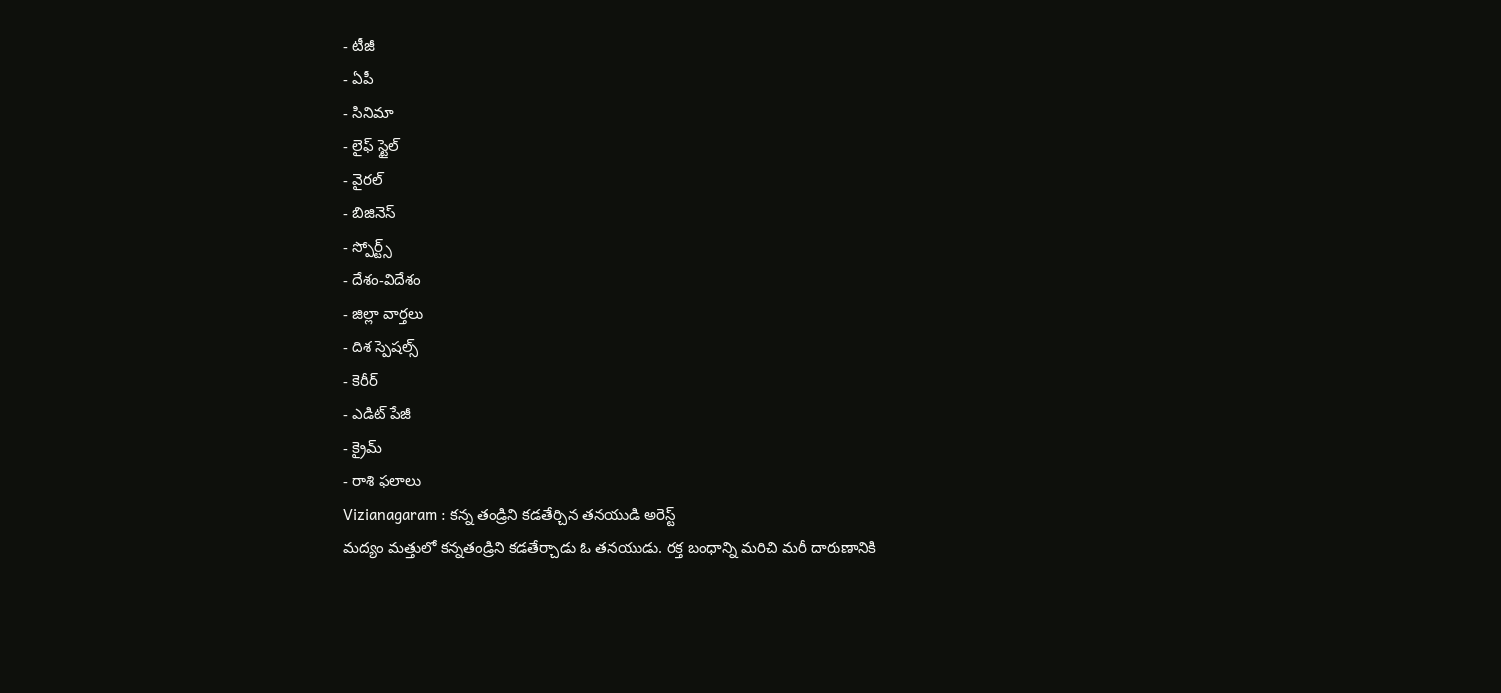- టీజీ
- ఏపీ
- సినిమా
- లైఫ్ స్టైల్
- వైరల్
- బిజినెస్
- స్పోర్ట్స్
- దేశం-విదేశం
- జిల్లా వార్తలు
- దిశ స్పెషల్స్
- కెరీర్
- ఎడిట్ పేజీ
- క్రైమ్
- రాశి ఫలాలు
Vizianagaram : కన్న తండ్రిని కడతేర్చిన తనయుడి అరెస్ట్
మద్యం మత్తులో కన్నతండ్రిని కడతేర్చాడు ఓ తనయుడు. రక్త బంధాన్ని మరిచి మరీ దారుణానికి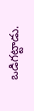ఒడిగట్టాడు.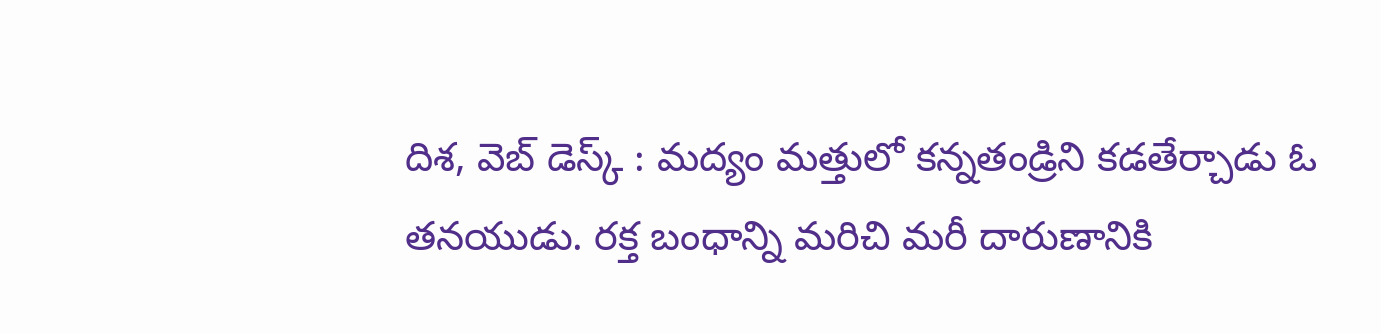దిశ, వెబ్ డెస్క్ : మద్యం మత్తులో కన్నతండ్రిని కడతేర్చాడు ఓ తనయుడు. రక్త బంధాన్ని మరిచి మరీ దారుణానికి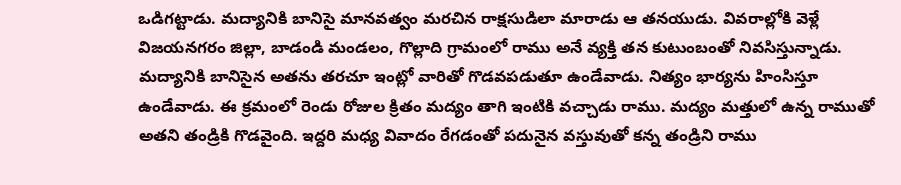ఒడిగట్టాడు. మద్యానికి బానిసై మానవత్వం మరచిన రాక్షసుడిలా మారాడు ఆ తనయుడు. వివరాల్లోకి వెళ్లే విజయనగరం జిల్లా, బాడండి మండలం, గొల్లాది గ్రామంలో రాము అనే వ్యక్తి తన కుటుంబంతో నివసిస్తున్నాడు. మద్యానికి బానిసైన అతను తరచూ ఇంట్లో వారితో గొడవపడుతూ ఉండేవాడు. నిత్యం భార్యను హింసిస్తూ ఉండేవాడు. ఈ క్రమంలో రెండు రోజుల క్రితం మద్యం తాగి ఇంటికి వచ్చాడు రాము. మద్యం మత్తులో ఉన్న రాముతో అతని తండ్రికి గొడవైంది. ఇద్దరి మధ్య వివాదం రేగడంతో పదునైన వస్తువుతో కన్న తండ్రిని రాము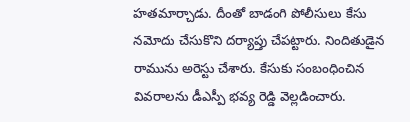హతమార్చాడు. దీంతో బాడంగి పోలీసులు కేసు నమోదు చేసుకొని దర్యాప్తు చేపట్టారు. నిందితుడైన రామును అరెస్టు చేశారు. కేసుకు సంబంధించిన వివరాలను డీఎస్పీ భవ్య రెడ్డి వెల్లడించారు.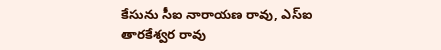కేసును సీఐ నారాయణ రావు, ఎస్ఐ తారకేశ్వర రావు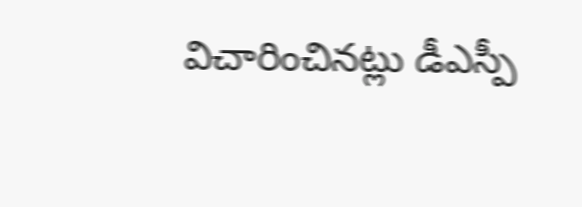విచారించినట్లు డీఎస్పీ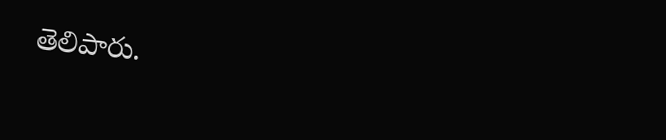తెలిపారు.